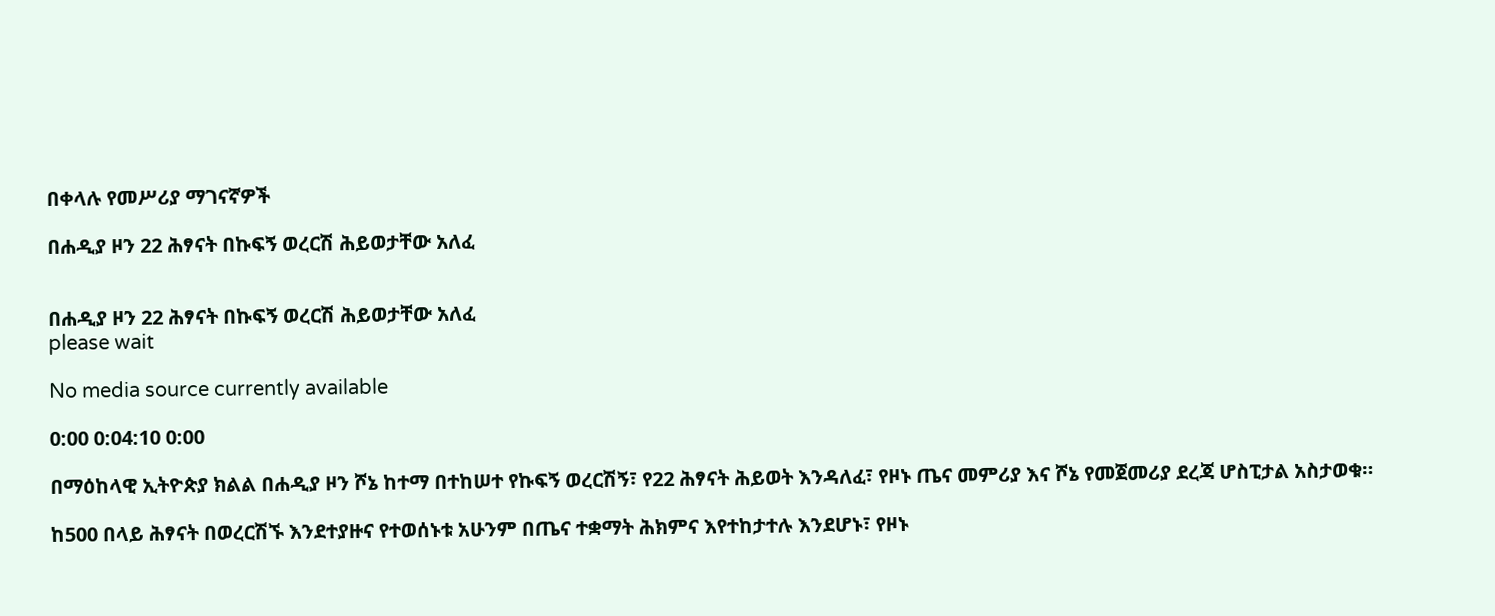በቀላሉ የመሥሪያ ማገናኛዎች

በሐዲያ ዞን 22 ሕፃናት በኩፍኝ ወረርሽ ሕይወታቸው አለፈ


በሐዲያ ዞን 22 ሕፃናት በኩፍኝ ወረርሽ ሕይወታቸው አለፈ
please wait

No media source currently available

0:00 0:04:10 0:00

በማዕከላዊ ኢትዮጵያ ክልል በሐዲያ ዞን ሾኔ ከተማ በተከሠተ የኩፍኝ ወረርሽኝ፣ የ22 ሕፃናት ሕይወት እንዳለፈ፣ የዞኑ ጤና መምሪያ እና ሾኔ የመጀመሪያ ደረጃ ሆስፒታል አስታወቁ።

ከ500 በላይ ሕፃናት በወረርሽኙ እንደተያዙና የተወሰኑቱ አሁንም በጤና ተቋማት ሕክምና እየተከታተሉ እንደሆኑ፣ የዞኑ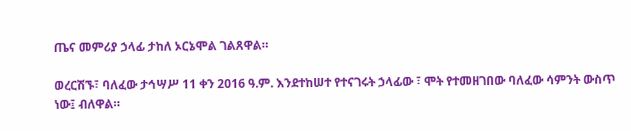ጤና መምሪያ ኃላፊ ታከለ ኦርኔሞል ገልጸዋል።

ወረርሽኙ፣ ባለፈው ታኅሣሥ 11 ቀን 2016 ዓ.ም. እንደተከሠተ የተናገሩት ኃላፊው ፣ ሞት የተመዘገበው ባለፈው ሳምንት ውስጥ ነው፤ ብለዋል።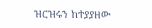ዝርዝሩን ከተያያዘው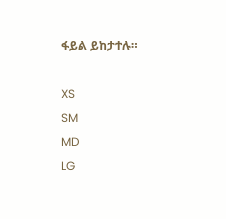ፋይል ይከታተሉ።

XS
SM
MD
LG